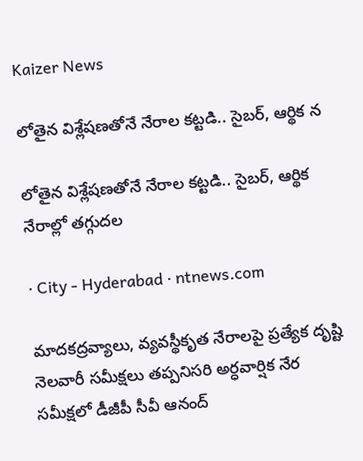Kaizer News

లోతైన విశ్లేషణతోనే నేరాల కట్టడి.. సైబర్‌, ఆర్థిక న

లోతైన విశ్లేషణతోనే నేరాల కట్టడి.. సైబర్‌, ఆర్థిక నేరాల్లో తగ్గుదల

· City - Hyderabad · ntnews.com

మాదకద్రవ్యాలు, వ్యవస్థీకృత నేరాలపై ప్రత్యేక దృష్టి నెలవారీ సమీక్షలు తప్పనిసరి అర్ధవార్షిక నేర సమీక్షలో డీజీపీ సీవీ ఆనంద్‌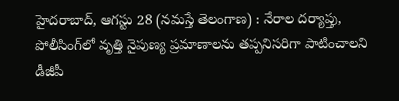హైదరాబాద్‌, ఆగస్టు 28 (నమస్తే తెలంగాణ) : నేరాల దర్యాప్తు, పోలీసింగ్‌లో వృత్తి నైపుణ్య ప్రమాణాలను తప్పనిసరిగా పాటించాలని డీజీపీ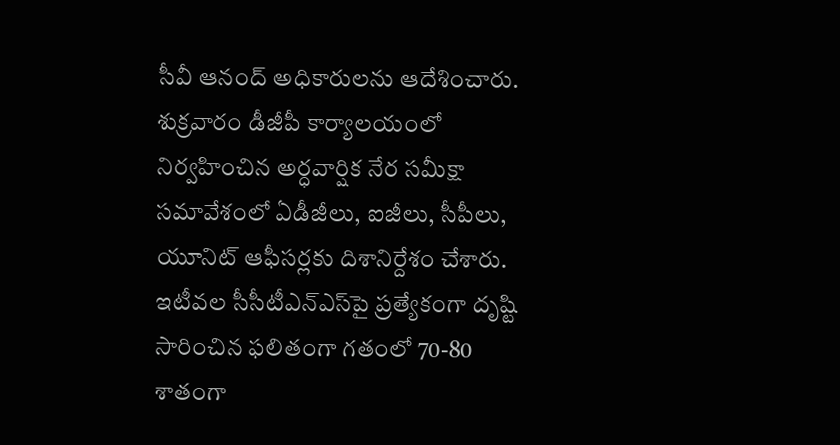సీవీ ఆనంద్‌ అధికారులను ఆదేశించారు. శుక్రవారం డీజీపీ కార్యాలయంలో నిర్వహించిన అర్ధవార్షిక నేర సమీక్షా సమావేశంలో ఏడీజీలు, ఐజీలు, సీపీలు, యూనిట్‌ ఆఫీసర్లకు దిశానిర్దేశం చేశారు. ఇటీవల సీసీటీఎన్‌ఎస్‌పై ప్రత్యేకంగా దృష్టి సారించిన ఫలితంగా గతంలో 70-80 శాతంగా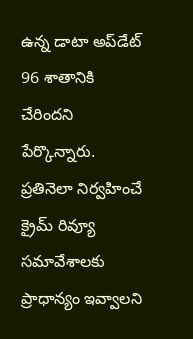ఉన్న డాటా అప్‌డేట్‌ 96 శాతానికి చేరిందని పేర్కొన్నారు. ప్రతినెలా నిర్వహించే క్రైమ్‌ రివ్యూ సమావేశాలకు ప్రాధాన్యం ఇవ్వాలని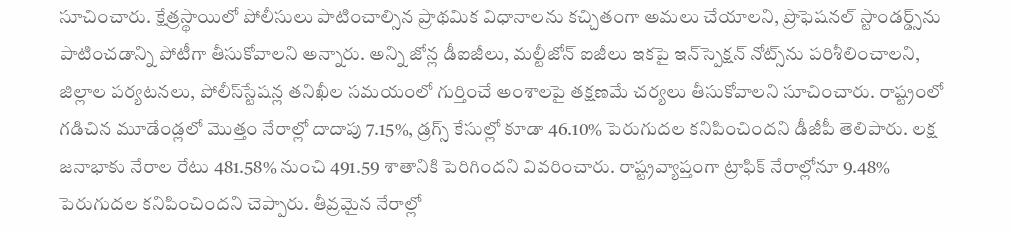సూచించారు. క్షేత్రస్థాయిలో పోలీసులు పాటించాల్సిన ప్రాథమిక విధానాలను కచ్చితంగా అమలు చేయాలని, ప్రొఫెషనల్‌ స్టాండర్డ్స్‌ను పాటించడాన్ని పోటీగా తీసుకోవాలని అన్నారు. అన్ని జోన్ల డీఐజీలు, మల్టీజోన్‌ ఐజీలు ఇకపై ఇన్‌స్పెక్షన్‌ నోట్స్‌ను పరిశీలించాలని, జిల్లాల పర్యటనలు, పోలీస్‌స్టేషన్ల తనిఖీల సమయంలో గుర్తించే అంశాలపై తక్షణమే చర్యలు తీసుకోవాలని సూచించారు. రాష్ట్రంలో గడిచిన మూడేండ్లలో మొత్తం నేరాల్లో దాదాపు 7.15%, డ్రగ్స్‌ కేసుల్లో కూడా 46.10% పెరుగుదల కనిపించిందని డీజీపీ తెలిపారు. లక్ష జనాభాకు నేరాల రేటు 481.58% నుంచి 491.59 శాతానికి పెరిగిందని వివరించారు. రాష్ట్రవ్యాప్తంగా ట్రాఫిక్‌ నేరాల్లోనూ 9.48% పెరుగుదల కనిపించిందని చెప్పారు. తీవ్రమైన నేరాల్లో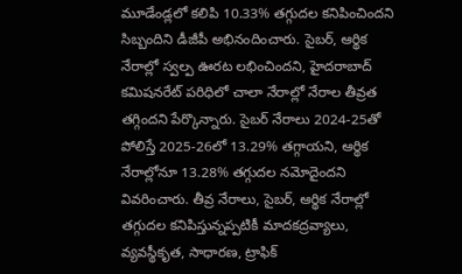మూడేండ్లలో కలిపి 10.33% తగ్గుదల కనిపించిందని సిబ్బందిని డీజీపీ అభినందించారు. సైబర్‌, ఆర్థిక నేరాల్లో స్వల్ప ఊరట లభించిందని, హైదరాబాద్‌ కమిషనరేట్‌ పరిధిలో చాలా నేరాల్లో నేరాల తీవ్రత తగ్గిందని పేర్కొన్నారు. సైబర్‌ నేరాలు 2024-25తో పోలిస్తే 2025-26లో 13.29% తగ్గాయని, ఆర్థిక నేరాల్లోనూ 13.28% తగ్గుదల నమోదైందని వివరించారు. తీవ్ర నేరాలు, సైబర్‌, ఆర్థిక నేరాల్లో తగ్గుదల కనిపిస్తున్నప్పటికీ మాదకద్రవ్యాలు, వ్యవస్థీకృత, సాధారణ, ట్రాఫిక్‌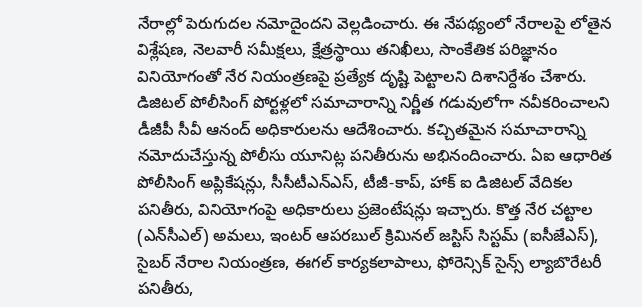నేరాల్లో పెరుగుదల నమోదైందని వెల్లడించారు. ఈ నేపథ్యంలో నేరాలపై లోతైన విశ్లేషణ, నెలవారీ సమీక్షలు, క్షేత్రస్థాయి తనిఖీలు, సాంకేతిక పరిజ్ఞానం వినియోగంతో నేర నియంత్రణపై ప్రత్యేక దృష్టి పెట్టాలని దిశానిర్దేశం చేశారు. డిజిటల్‌ పోలీసింగ్‌ పోర్టళ్లలో సమాచారాన్ని నిర్ణీత గడువులోగా నవీకరించాలని డీజీపీ సీవీ ఆనంద్‌ అధికారులను ఆదేశించారు. కచ్చితమైన సమాచారాన్ని నమోదుచేస్తున్న పోలీసు యూనిట్ల పనితీరును అభినందించారు. ఏఐ ఆధారిత పోలీసింగ్‌ అప్లికేషన్లు, సీసీటీఎన్‌ఎస్‌, టీజీ-కాప్‌, హాక్‌ ఐ డిజిటల్‌ వేదికల పనితీరు, వినియోగంపై అధికారులు ప్రజెంటేషన్లు ఇచ్చారు. కొత్త నేర చట్టాల (ఎన్‌సీఎల్‌) అమలు, ఇంటర్‌ ఆపరబుల్‌ క్రిమినల్‌ జస్టిస్‌ సిస్టమ్‌ (ఐసీజేఎస్‌), సైబర్‌ నేరాల నియంత్రణ, ఈగల్‌ కార్యకలాపాలు, ఫోరెన్సిక్‌ సైన్స్‌ ల్యాబొరేటరీ పనితీరు,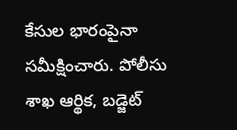కేసుల భారంపైనా సమీక్షించారు. పోలీసు శాఖ ఆర్థిక, బడ్జెట్‌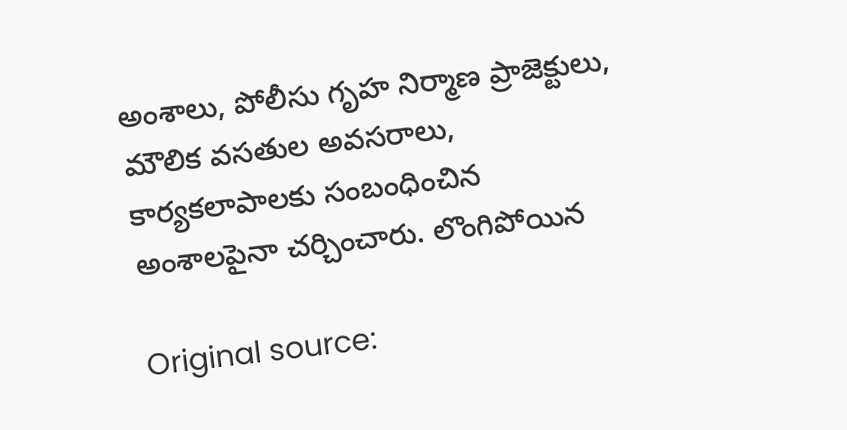అంశాలు, పోలీసు గృహ నిర్మాణ ప్రాజెక్టులు, మౌలిక వసతుల అవసరాలు, కార్యకలాపాలకు సంబంధించిన అంశాలపైనా చర్చించారు. లొంగిపోయిన

Original source: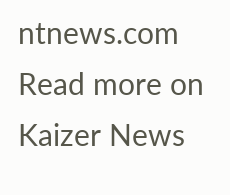ntnews.com
Read more on Kaizer News